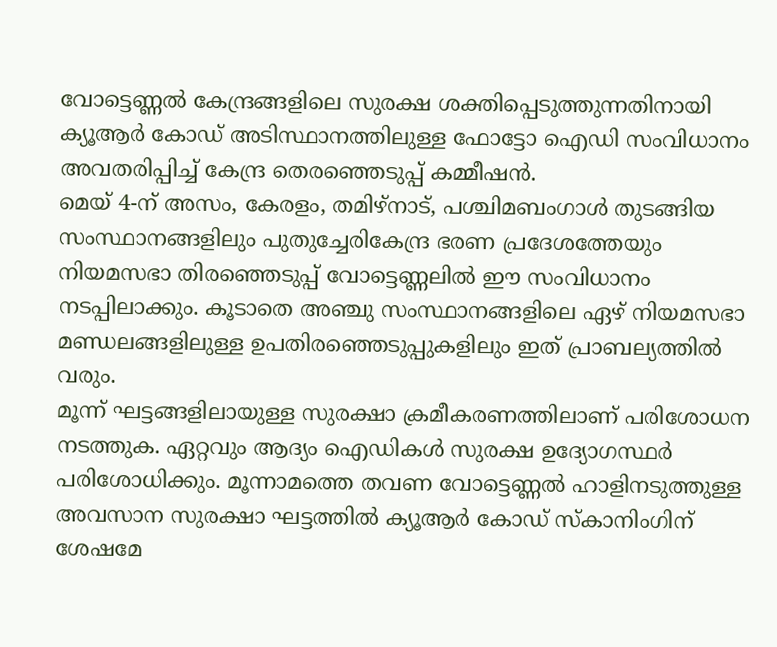വോട്ടെണ്ണൽ കേന്ദ്രങ്ങളിലെ സുരക്ഷ ശക്തിപ്പെടുത്തുന്നതിനായി ക്യൂആർ കോഡ് അടിസ്ഥാനത്തിലുള്ള ഫോട്ടോ ഐഡി സംവിധാനം അവതരിപ്പിച്ച് കേന്ദ്ര തെരഞ്ഞെടുപ്പ് കമ്മീഷൻ.
മെയ് 4-ന് അസം, കേരളം, തമിഴ്നാട്, പശ്ചിമബംഗാൾ തുടങ്ങിയ സംസ്ഥാനങ്ങളിലും പുതുച്ചേരികേന്ദ്ര ഭരണ പ്രദേശത്തേയും നിയമസഭാ തിരഞ്ഞെടുപ്പ് വോട്ടെണ്ണലിൽ ഈ സംവിധാനം നടപ്പിലാക്കും. കൂടാതെ അഞ്ചു സംസ്ഥാനങ്ങളിലെ ഏഴ് നിയമസഭാ മണ്ഡലങ്ങളിലുള്ള ഉപതിരഞ്ഞെടുപ്പുകളിലും ഇത് പ്രാബല്യത്തിൽ വരും.
മൂന്ന് ഘട്ടങ്ങളിലായുള്ള സുരക്ഷാ ക്രമീകരണത്തിലാണ് പരിശോധന നടത്തുക. ഏറ്റവും ആദ്യം ഐഡികൾ സുരക്ഷ ഉദ്യോഗസ്ഥർ പരിശോധിക്കും. മൂന്നാമത്തെ തവണ വോട്ടെണ്ണൽ ഹാളിനടുത്തുള്ള അവസാന സുരക്ഷാ ഘട്ടത്തിൽ ക്യൂആർ കോഡ് സ്കാനിംഗിന് ശേഷമേ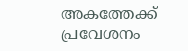അകത്തേക്ക് പ്രവേശനം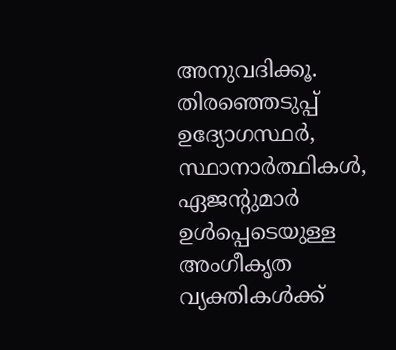അനുവദിക്കൂ.
തിരഞ്ഞെടുപ്പ് ഉദ്യോഗസ്ഥർ, സ്ഥാനാർത്ഥികൾ, ഏജൻ്റുമാർ ഉൾപ്പെടെയുള്ള അംഗീകൃത വ്യക്തികൾക്ക്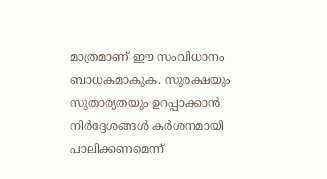മാത്രമാണ് ഈ സംവിധാനം ബാധകമാകുക. സുരക്ഷയും സുതാര്യതയും ഉറപ്പാക്കാൻ നിർദ്ദേശങ്ങൾ കർശനമായി പാലിക്കണമെന്ന്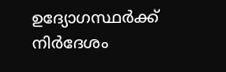ഉദ്യോഗസ്ഥർക്ക് നിർദേശം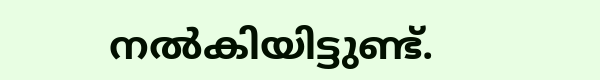നൽകിയിട്ടുണ്ട്.